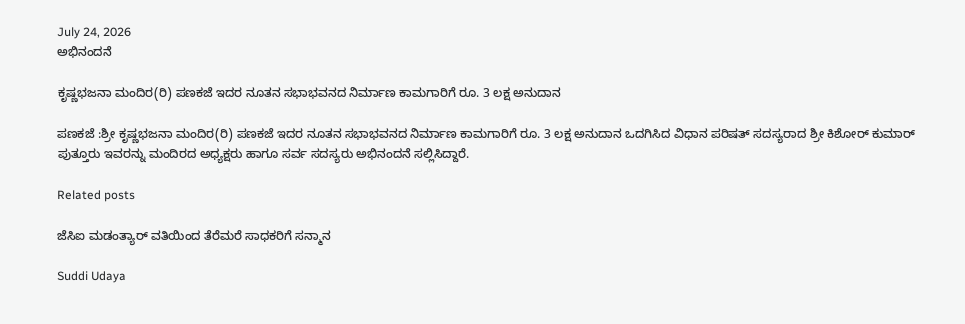July 24, 2026
ಅಭಿನಂದನೆ

ಕೃಷ್ಣಭಜನಾ ಮಂದಿರ(ರಿ) ಪಣಕಜೆ ಇದರ ನೂತನ ಸಭಾಭವನದ ನಿರ್ಮಾಣ ಕಾಮಗಾರಿಗೆ ರೂ. 3 ಲಕ್ಷ ಅನುದಾನ

ಪಣಕಜೆ :ಶ್ರೀ ಕೃಷ್ಣಭಜನಾ ಮಂದಿರ(ರಿ) ಪಣಕಜೆ ಇದರ ನೂತನ ಸಭಾಭವನದ ನಿರ್ಮಾಣ ಕಾಮಗಾರಿಗೆ ರೂ. 3 ಲಕ್ಷ ಅನುದಾನ ಒದಗಿಸಿದ ವಿಧಾನ ಪರಿಷತ್‌ ಸದಸ್ಯರಾದ ಶ್ರೀ ಕಿಶೋರ್ ಕುಮಾರ್ ಪುತ್ತೂರು ಇವರನ್ನು ಮಂದಿರದ ಅಧ್ಯಕ್ಷರು ಹಾಗೂ ಸರ್ವ ಸದಸ್ಯರು ಅಭಿನಂದನೆ ಸಲ್ಲಿಸಿದ್ದಾರೆ.

Related posts

ಜೆಸಿಐ ಮಡಂತ್ಯಾರ್ ವತಿಯಿಂದ ತೆರೆಮರೆ ಸಾಧಕರಿಗೆ ಸನ್ಮಾನ

Suddi Udaya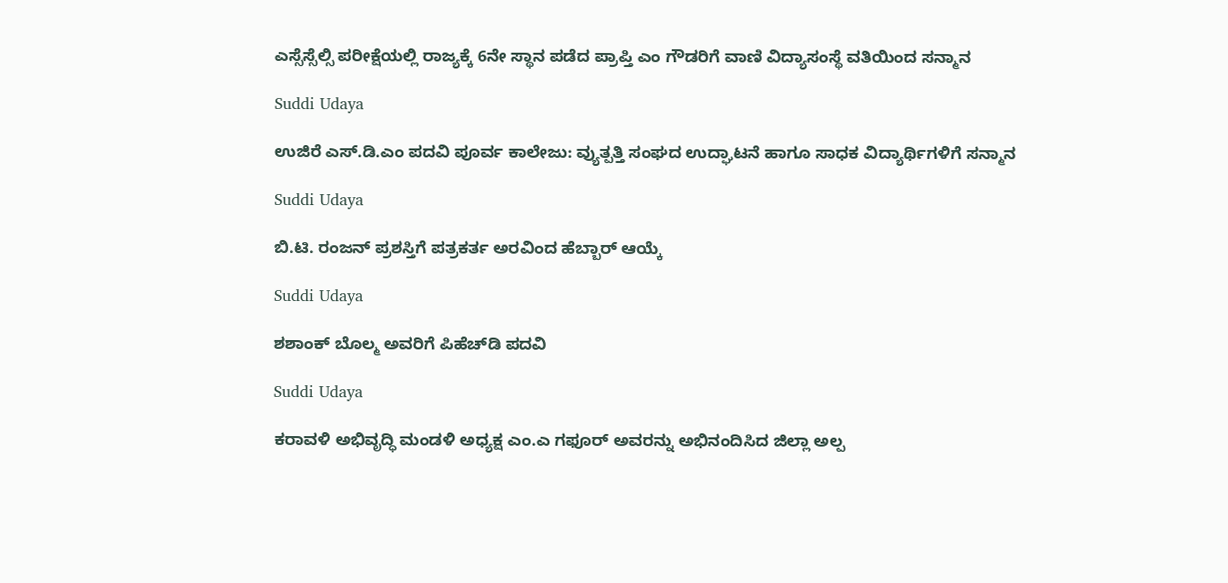ಎಸ್ಸೆಸ್ಸೆಲ್ಸಿ ಪರೀಕ್ಷೆಯಲ್ಲಿ ರಾಜ್ಯಕ್ಕೆ 6ನೇ ಸ್ಥಾನ ಪಡೆದ ಪ್ರಾಪ್ತಿ ಎಂ ಗೌಡರಿಗೆ ವಾಣಿ ವಿದ್ಯಾಸಂಸ್ಥೆ ವತಿಯಿಂದ ಸನ್ಮಾನ

Suddi Udaya

ಉಜಿರೆ ಎಸ್.ಡಿ.ಎಂ ಪದವಿ ಪೂರ್ವ ಕಾಲೇಜು: ವ್ಯುತ್ಪತ್ತಿ ಸಂಘದ ಉದ್ಘಾಟನೆ ಹಾಗೂ ಸಾಧಕ ವಿದ್ಯಾರ್ಥಿಗಳಿಗೆ ಸನ್ಮಾನ

Suddi Udaya

ಬಿ.ಟಿ. ರಂಜನ್ ಪ್ರಶಸ್ತಿಗೆ ಪತ್ರಕರ್ತ ಅರವಿಂದ ಹೆಬ್ಬಾರ್ ಆಯ್ಕೆ

Suddi Udaya

ಶಶಾಂಕ್ ಬೊಲ್ಮ ಅವರಿಗೆ ಪಿಹೆಚ್‌‌ಡಿ ಪದವಿ

Suddi Udaya

ಕರಾವಳಿ ಅಭಿವೃದ್ಧಿ ಮಂಡಳಿ ಅಧ್ಯಕ್ಷ ಎಂ.ಎ ಗಫೂರ್ ಅವರನ್ನು ಅಭಿನಂದಿಸಿದ ಜಿಲ್ಲಾ ಅಲ್ಪ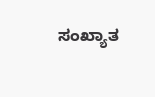ಸಂಖ್ಯಾತ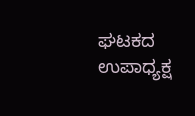ಘಟಕದ ಉಪಾಧ್ಯಕ್ಷ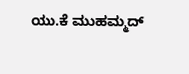ಯು.ಕೆ ಮುಹಮ್ಮದ್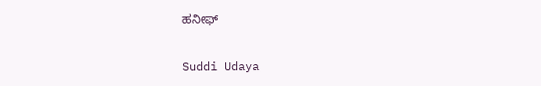ಹನೀಫ್

Suddi Udaya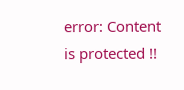error: Content is protected !!